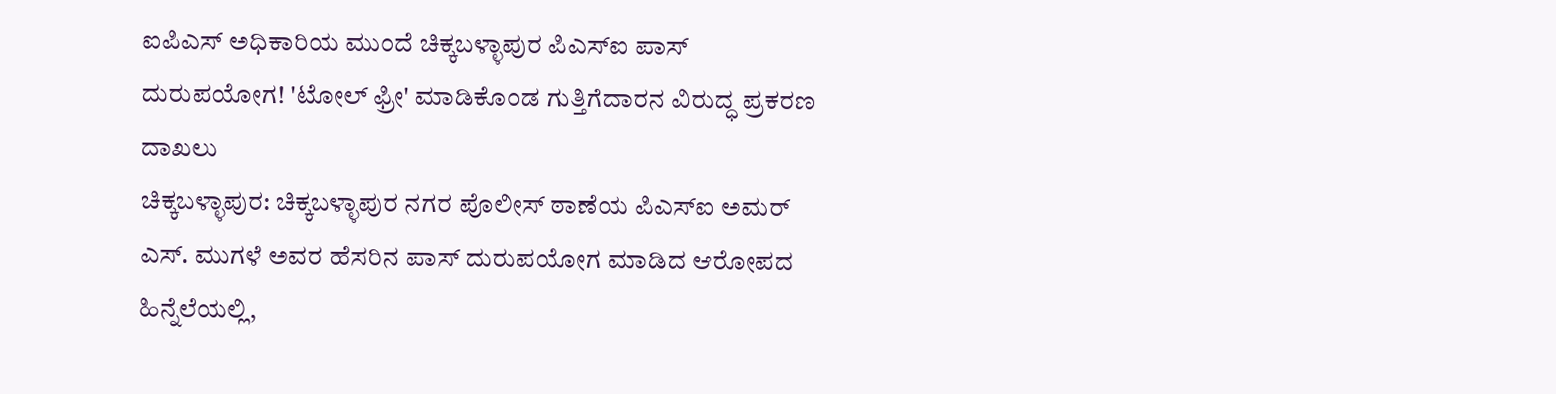ಐಪಿಎಸ್ ಅಧಿಕಾರಿಯ ಮುಂದೆ ಚಿಕ್ಕಬಳ್ಳಾಪುರ ಪಿಎಸ್ಐ ಪಾಸ್ ದುರುಪಯೋಗ! 'ಟೋಲ್ ಫ್ರೀ' ಮಾಡಿಕೊಂಡ ಗುತ್ತಿಗೆದಾರನ ವಿರುದ್ಧ ಪ್ರಕರಣ ದಾಖಲು
ಚಿಕ್ಕಬಳ್ಳಾಪುರ: ಚಿಕ್ಕಬಳ್ಳಾಪುರ ನಗರ ಪೊಲೀಸ್ ಠಾಣೆಯ ಪಿಎಸ್ಐ ಅಮರ್ ಎಸ್. ಮುಗಳೆ ಅವರ ಹೆಸರಿನ ಪಾಸ್ ದುರುಪಯೋಗ ಮಾಡಿದ ಆರೋಪದ ಹಿನ್ನೆಲೆಯಲ್ಲಿ,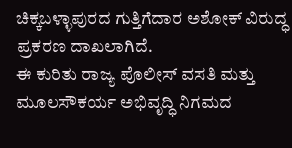ಚಿಕ್ಕಬಳ್ಳಾಪುರದ ಗುತ್ತಿಗೆದಾರ ಅಶೋಕ್ ವಿರುದ್ಧ ಪ್ರಕರಣ ದಾಖಲಾಗಿದೆ.
ಈ ಕುರಿತು ರಾಜ್ಯ ಪೊಲೀಸ್ ವಸತಿ ಮತ್ತು ಮೂಲಸೌಕರ್ಯ ಅಭಿವೃದ್ಧಿ ನಿಗಮದ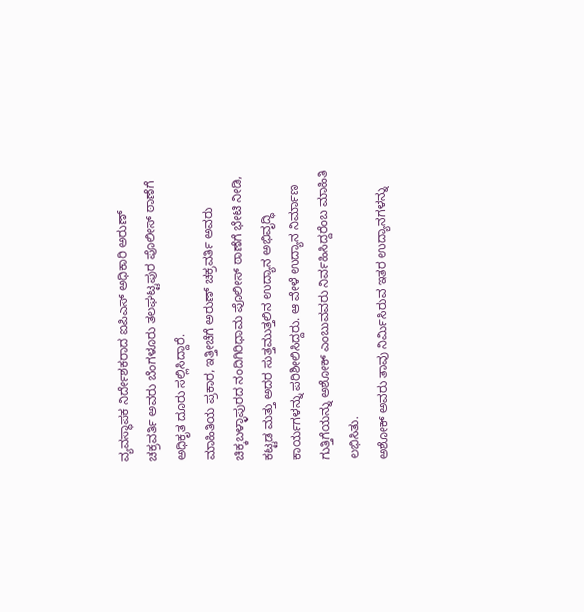ವ್ಯವಸ್ಥಾಪಕ ನಿರ್ದೇಶಕರಾದ ಐಪಿಎಸ್ ಅಧಿಕಾರಿ ಅರುಣ್ ಚಕ್ರವರ್ತಿ ಅವರು ಬೆಂಗಳೂರು ತಲಘಟ್ಟಪುರ ಪೊಲೀಸ್ ಠಾಣೆಗೆ ಅಧಿಕೃತ ದೂರು ಸಲ್ಲಿಸಿದ್ದಾರೆ.
ಮಾಹಿತಿಯ ಪ್ರಕಾರ, ಇತ್ತೀಚೆಗೆ ಅರುಣ್ ಚಕ್ರವರ್ತಿ ಅವರು ಚಿಕ್ಕಬಳ್ಳಾಪುರದ ನಂದಿಗಿರಿಧಾಮ ಪೊಲೀಸ್ ಠಾಣೆಗೆ ಭೇಟಿ ನೀಡಿ, ಕಟ್ಟಡ ಮತ್ತು ಅದರ ಸುತ್ತಮುತ್ತಲಿನ ಉದ್ಯಾನ ಅಭಿವೃದ್ಧಿ ಕಾರ್ಯಗಳನ್ನು ಪರಿಶೀಲಿಸಿದ್ದರು. ಆ ವೇಳೆ ಉದ್ಯಾನ ನಿರ್ಮಾಣ ಗುತ್ತಿಗೆಯನ್ನು ಅಶೋಕ್ ಎಂಬುವವರು ನಿರ್ವಹಿಸಿದ್ದರೆಂಬ ಮಾಹಿತಿ ಲಭಿಸಿತು.
ಅಶೋಕ್ ಅವರು ತಾವು ನಿರ್ಮಿಸಿರುವ ಇತರ ಉದ್ಯಾನಗಳನ್ನು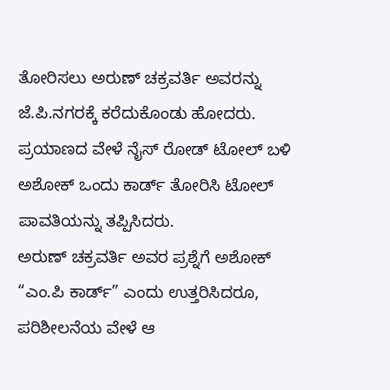ತೋರಿಸಲು ಅರುಣ್ ಚಕ್ರವರ್ತಿ ಅವರನ್ನು ಜೆ.ಪಿ.ನಗರಕ್ಕೆ ಕರೆದುಕೊಂಡು ಹೋದರು. ಪ್ರಯಾಣದ ವೇಳೆ ನೈಸ್ ರೋಡ್ ಟೋಲ್ ಬಳಿ ಅಶೋಕ್ ಒಂದು ಕಾರ್ಡ್ ತೋರಿಸಿ ಟೋಲ್ ಪಾವತಿಯನ್ನು ತಪ್ಪಿಸಿದರು.
ಅರುಣ್ ಚಕ್ರವರ್ತಿ ಅವರ ಪ್ರಶ್ನೆಗೆ ಅಶೋಕ್ “ಎಂ.ಪಿ ಕಾರ್ಡ್” ಎಂದು ಉತ್ತರಿಸಿದರೂ, ಪರಿಶೀಲನೆಯ ವೇಳೆ ಆ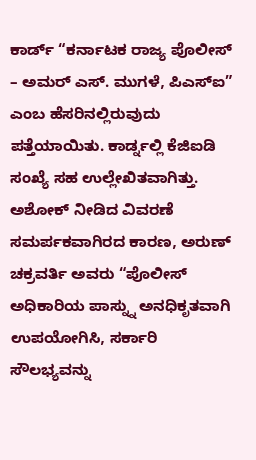ಕಾರ್ಡ್ “ಕರ್ನಾಟಕ ರಾಜ್ಯ ಪೊಲೀಸ್ – ಅಮರ್ ಎಸ್. ಮುಗಳೆ, ಪಿಎಸ್ಐ” ಎಂಬ ಹೆಸರಿನಲ್ಲಿರುವುದು ಪತ್ತೆಯಾಯಿತು. ಕಾರ್ಡ್ನಲ್ಲಿ ಕೆಜಿಐಡಿ ಸಂಖ್ಯೆ ಸಹ ಉಲ್ಲೇಖಿತವಾಗಿತ್ತು.
ಅಶೋಕ್ ನೀಡಿದ ವಿವರಣೆ ಸಮರ್ಪಕವಾಗಿರದ ಕಾರಣ, ಅರುಣ್ ಚಕ್ರವರ್ತಿ ಅವರು “ಪೊಲೀಸ್ ಅಧಿಕಾರಿಯ ಪಾಸ್ನ್ನು ಅನಧಿಕೃತವಾಗಿ ಉಪಯೋಗಿಸಿ, ಸರ್ಕಾರಿ ಸೌಲಭ್ಯವನ್ನು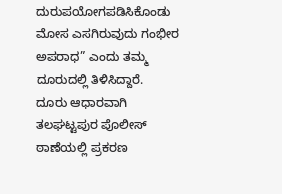ದುರುಪಯೋಗಪಡಿಸಿಕೊಂಡು ಮೋಸ ಎಸಗಿರುವುದು ಗಂಭೀರ ಅಪರಾಧ” ಎಂದು ತಮ್ಮ ದೂರುದಲ್ಲಿ ತಿಳಿಸಿದ್ದಾರೆ.
ದೂರು ಆಧಾರವಾಗಿ ತಲಘಟ್ಟಪುರ ಪೊಲೀಸ್ ಠಾಣೆಯಲ್ಲಿ ಪ್ರಕರಣ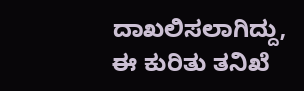ದಾಖಲಿಸಲಾಗಿದ್ದು, ಈ ಕುರಿತು ತನಿಖೆ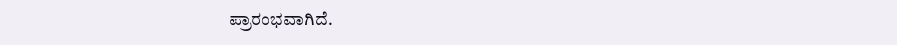ಪ್ರಾರಂಭವಾಗಿದೆ.